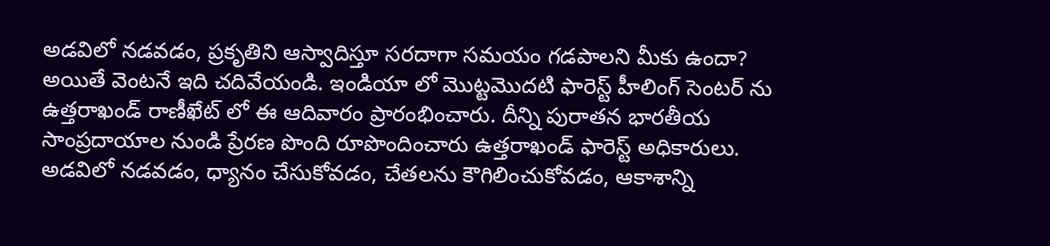అడవిలో నడవడం, ప్రకృతిని ఆస్వాదిస్తూ సరదాగా సమయం గడపాలని మీకు ఉందా? అయితే వెంటనే ఇది చదివేయండి. ఇండియా లో మొట్టమొదటి ఫారెస్ట్ హీలింగ్ సెంటర్ ను ఉత్తరాఖండ్ రాణీఖేట్ లో ఈ ఆదివారం ప్రారంభించారు. దీన్ని పురాతన భారతీయ సాంప్రదాయాల నుండి ప్రేరణ పొంది రూపొందించారు ఉత్తరాఖండ్ ఫారెస్ట్ అధికారులు.
అడవిలో నడవడం, ధ్యానం చేసుకోవడం, చేతలను కౌగిలించుకోవడం, ఆకాశాన్ని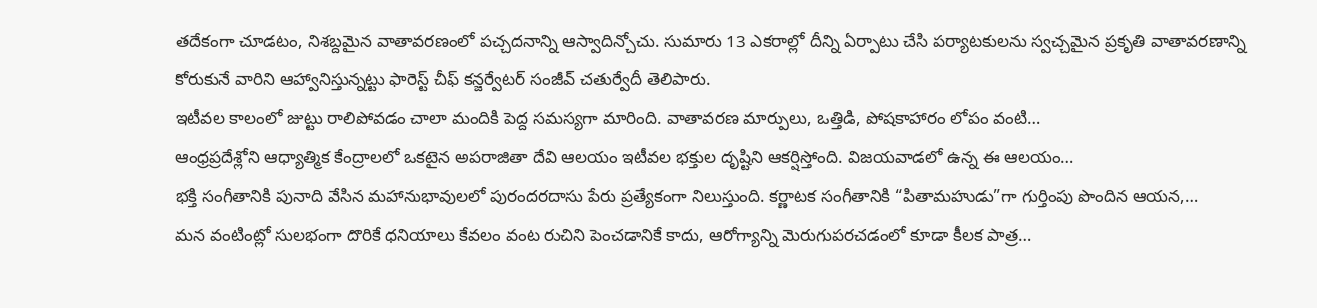తదేకంగా చూడటం, నిశబ్దమైన వాతావరణంలో పచ్చదనాన్ని ఆస్వాదిన్చోచు. సుమారు 13 ఎకరాల్లో దీన్ని ఏర్పాటు చేసి పర్యాటకులను స్వచ్చమైన ప్రకృతి వాతావరణాన్ని కోరుకునే వారిని ఆహ్వానిస్తున్నట్టు ఫారెస్ట్ చీఫ్ కన్జర్వేటర్ సంజీవ్ చతుర్వేదీ తెలిపారు.
ఇటీవల కాలంలో జుట్టు రాలిపోవడం చాలా మందికి పెద్ద సమస్యగా మారింది. వాతావరణ మార్పులు, ఒత్తిడి, పోషకాహారం లోపం వంటి…
ఆంధ్రప్రదేశ్లోని ఆధ్యాత్మిక కేంద్రాలలో ఒకటైన అపరాజితా దేవి ఆలయం ఇటీవల భక్తుల దృష్టిని ఆకర్షిస్తోంది. విజయవాడలో ఉన్న ఈ ఆలయం…
భక్తి సంగీతానికి పునాది వేసిన మహానుభావులలో పురందరదాసు పేరు ప్రత్యేకంగా నిలుస్తుంది. కర్ణాటక సంగీతానికి “పితామహుడు”గా గుర్తింపు పొందిన ఆయన,…
మన వంటింట్లో సులభంగా దొరికే ధనియాలు కేవలం వంట రుచిని పెంచడానికే కాదు, ఆరోగ్యాన్ని మెరుగుపరచడంలో కూడా కీలక పాత్ర…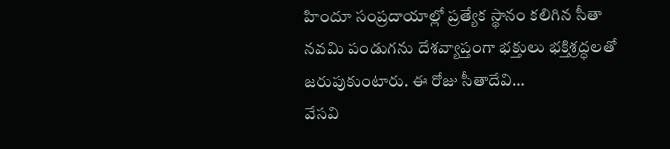హిందూ సంప్రదాయాల్లో ప్రత్యేక స్థానం కలిగిన సీతా నవమి పండుగను దేశవ్యాప్తంగా భక్తులు భక్తిశ్రద్ధలతో జరుపుకుంటారు. ఈ రోజు సీతాదేవి…
వేసవి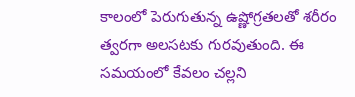కాలంలో పెరుగుతున్న ఉష్ణోగ్రతలతో శరీరం త్వరగా అలసటకు గురవుతుంది. ఈ సమయంలో కేవలం చల్లని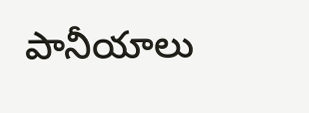పానీయాలు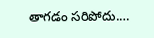తాగడం సరిపోదు.…